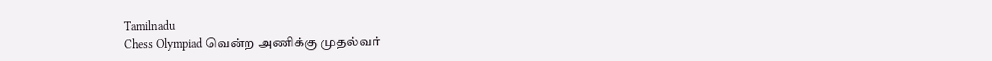Tamilnadu
Chess Olympiad வென்ற அணிக்கு முதல்வர்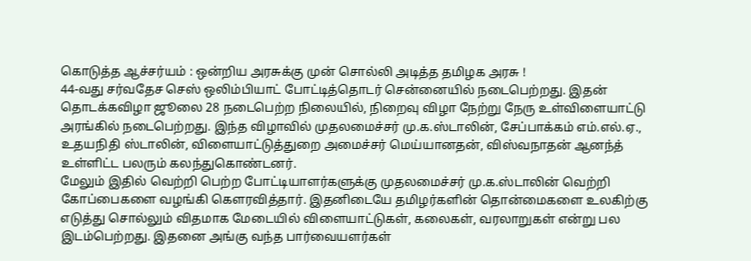கொடுத்த ஆச்சர்யம் : ஒன்றிய அரசுக்கு முன் சொல்லி அடித்த தமிழக அரசு !
44-வது சர்வதேச செஸ் ஒலிம்பியாட் போட்டித்தொடர் சென்னையில் நடைபெற்றது. இதன் தொடக்கவிழா ஜூலை 28 நடைபெற்ற நிலையில், நிறைவு விழா நேற்று நேரு உள்விளையாட்டு அரங்கில் நடைபெற்றது. இந்த விழாவில் முதலமைச்சர் மு.க.ஸ்டாலின், சேப்பாக்கம் எம்.எல்.ஏ., உதயநிதி ஸ்டாலின், விளையாட்டுத்துறை அமைச்சர் மெய்யானதன், விஸ்வநாதன் ஆனந்த் உள்ளிட்ட பலரும் கலந்துகொண்டனர்.
மேலும் இதில் வெற்றி பெற்ற போட்டியாளர்களுக்கு முதலமைச்சர் மு.க.ஸ்டாலின் வெற்றி கோப்பைகளை வழங்கி கெளரவித்தார். இதனிடையே தமிழர்களின் தொன்மைகளை உலகிற்கு எடுத்து சொல்லும் விதமாக மேடையில் விளையாட்டுகள், கலைகள், வரலாறுகள் என்று பல இடம்பெற்றது. இதனை அங்கு வந்த பார்வையளர்கள்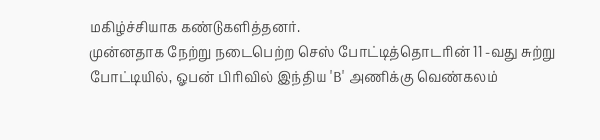மகிழ்ச்சியாக கண்டுகளித்தனர்.
முன்னதாக நேற்று நடைபெற்ற செஸ் போட்டித்தொடரின் 11 -வது சுற்று போட்டியில், ஓபன் பிரிவில் இந்திய 'B' அணிக்கு வெண்கலம்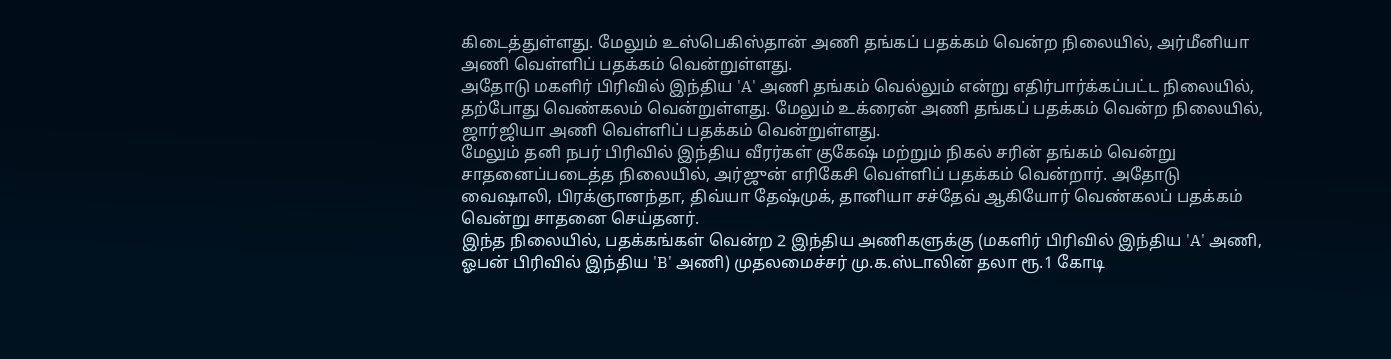கிடைத்துள்ளது. மேலும் உஸ்பெகிஸ்தான் அணி தங்கப் பதக்கம் வென்ற நிலையில், அர்மீனியா அணி வெள்ளிப் பதக்கம் வென்றுள்ளது.
அதோடு மகளிர் பிரிவில் இந்திய 'A' அணி தங்கம் வெல்லும் என்று எதிர்பார்க்கப்பட்ட நிலையில், தற்போது வெண்கலம் வென்றுள்ளது. மேலும் உக்ரைன் அணி தங்கப் பதக்கம் வென்ற நிலையில், ஜார்ஜியா அணி வெள்ளிப் பதக்கம் வென்றுள்ளது.
மேலும் தனி நபர் பிரிவில் இந்திய வீரர்கள் குகேஷ் மற்றும் நிகல் சரின் தங்கம் வென்று சாதனைப்படைத்த நிலையில், அர்ஜுன் எரிகேசி வெள்ளிப் பதக்கம் வென்றார். அதோடு வைஷாலி, பிரக்ஞானந்தா, திவ்யா தேஷ்முக், தானியா சச்தேவ் ஆகியோர் வெண்கலப் பதக்கம் வென்று சாதனை செய்தனர்.
இந்த நிலையில், பதக்கங்கள் வென்ற 2 இந்திய அணிகளுக்கு (மகளிர் பிரிவில் இந்திய 'A' அணி, ஓபன் பிரிவில் இந்திய 'B' அணி) முதலமைச்சர் மு.க.ஸ்டாலின் தலா ரூ.1 கோடி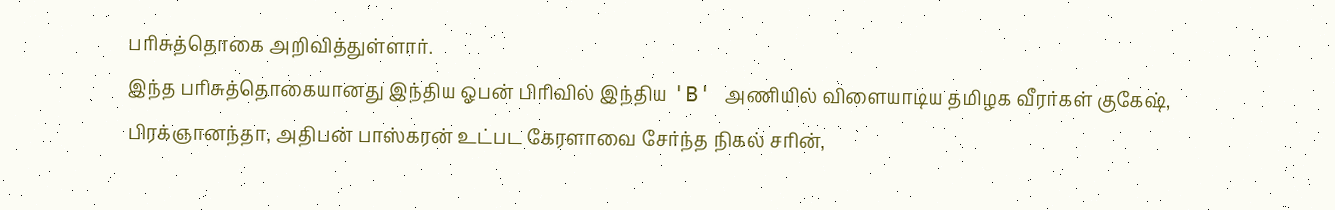பரிசுத்தொகை அறிவித்துள்ளார்.
இந்த பரிசுத்தொகையானது இந்திய ஓபன் பிரிவில் இந்திய 'B' அணியில் விளையாடிய தமிழக வீரர்கள் குகேஷ், பிரக்ஞானந்தா, அதிபன் பாஸ்கரன் உட்பட கேரளாவை சேர்ந்த நிகல் சரின்,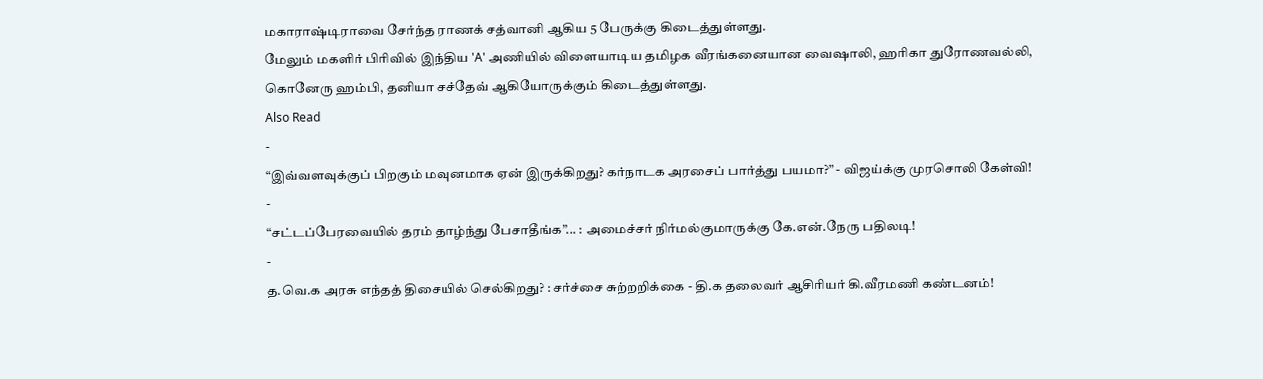மகாராஷ்டிராவை சேர்ந்த ராணக் சத்வானி ஆகிய 5 பேருக்கு கிடைத்துள்ளது.
மேலும் மகளிர் பிரிவில் இந்திய 'A' அணியில் விளையாடிய தமிழக வீரங்கனையான வைஷாலி, ஹரிகா துரோணவல்லி, கொனேரு ஹம்பி, தனியா சச்தேவ் ஆகியோருக்கும் கிடைத்துள்ளது.
Also Read
-
“இவ்வளவுக்குப் பிறகும் மவுனமாக ஏன் இருக்கிறது? கர்நாடக அரசைப் பார்த்து பயமா?” - விஜய்க்கு முரசொலி கேள்வி!
-
“சட்டப்பேரவையில் தரம் தாழ்ந்து பேசாதீங்க”... : அமைச்சர் நிர்மல்குமாருக்கு கே.என்.நேரு பதிலடி!
-
த.வெ.க அரசு எந்தத் திசையில் செல்கிறது? : சர்ச்சை சுற்றறிக்கை - தி.க தலைவர் ஆசிரியர் கி.வீரமணி கண்டனம்!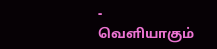-
வெளியாகும்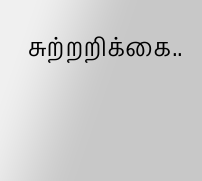சுற்றறிக்கை..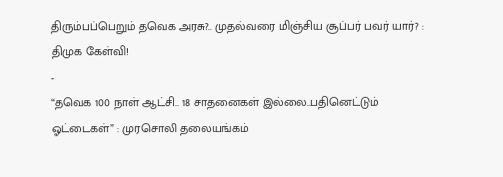திரும்பப்பெறும் தவெக அரசு?.. முதல்வரை மிஞ்சிய சூப்பர் பவர் யார்? : திமுக கேள்வி!
-
“தவெக 100 நாள் ஆட்சி.. 18 சாதனைகள் இல்லை..பதினெட்டும் ஓட்டைகள்” : முரசொலி தலையங்கம்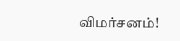விமர்சனம்!